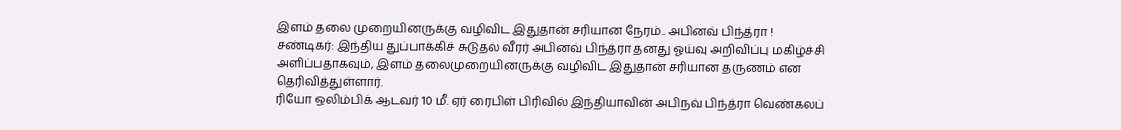இளம் தலை முறையினருக்கு வழிவிட இதுதான் சரியான நேரம்.. அபினவ் பிந்த்ரா !
சண்டிகர்: இந்திய துப்பாக்கிச் சுடுதல் வீரர் அபினவ் பிந்த்ரா தனது ஓய்வு அறிவிப்பு மகிழ்ச்சி அளிப்பதாகவும், இளம் தலைமுறையினருக்கு வழிவிட இதுதான் சரியான தருணம் என தெரிவித்துள்ளார்.
ரியோ ஒலிம்பிக் ஆடவர் 10 மீ. ஏர் ரைபிள் பிரிவில் இந்தியாவின் அபிநவ் பிந்த்ரா வெண்கலப்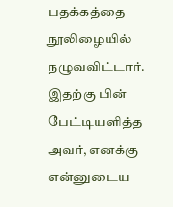பதக்கத்தை நூலிழையில் நழுவவிட்டார். இதற்கு பின் பேட்டியளித்த அவர், எனக்கு என்னுடைய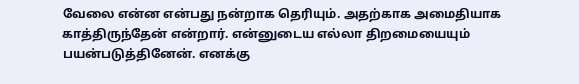வேலை என்ன என்பது நன்றாக தெரியும். அதற்காக அமைதியாக காத்திருந்தேன் என்றார். என்னுடைய எல்லா திறமையையும் பயன்படுத்தினேன். எனக்கு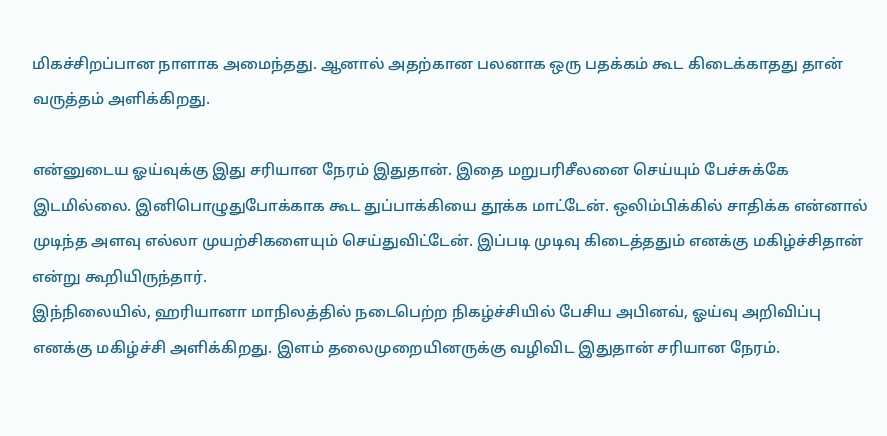மிகச்சிறப்பான நாளாக அமைந்தது. ஆனால் அதற்கான பலனாக ஒரு பதக்கம் கூட கிடைக்காதது தான் வருத்தம் அளிக்கிறது.

என்னுடைய ஓய்வுக்கு இது சரியான நேரம் இதுதான். இதை மறுபரிசீலனை செய்யும் பேச்சுக்கே இடமில்லை. இனிபொழுதுபோக்காக கூட துப்பாக்கியை தூக்க மாட்டேன். ஒலிம்பிக்கில் சாதிக்க என்னால் முடிந்த அளவு எல்லா முயற்சிகளையும் செய்துவிட்டேன். இப்படி முடிவு கிடைத்ததும் எனக்கு மகிழ்ச்சிதான் என்று கூறியிருந்தார்.
இந்நிலையில், ஹரியானா மாநிலத்தில் நடைபெற்ற நிகழ்ச்சியில் பேசிய அபினவ், ஓய்வு அறிவிப்பு எனக்கு மகிழ்ச்சி அளிக்கிறது. இளம் தலைமுறையினருக்கு வழிவிட இதுதான் சரியான நேரம்.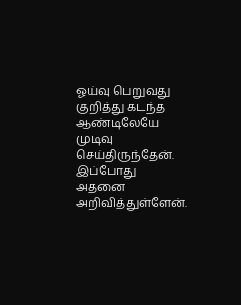ஓய்வு பெறுவது குறித்து கடந்த ஆண்டிலேயே முடிவு செய்திருந்தேன். இப்போது அதனை அறிவித்துள்ளேன்.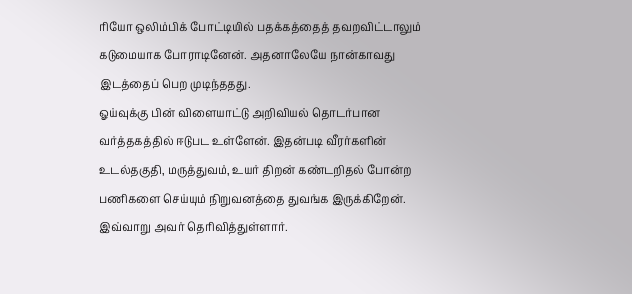ரியோ ஒலிம்பிக் போட்டியில் பதக்கத்தைத் தவறவிட்டாலும் கடுமையாக போராடினேன். அதனாலேயே நான்காவது இடத்தைப் பெற முடிந்ததது.
ஓய்வுக்கு பின் விளையாட்டு அறிவியல் தொடர்பான வர்த்தகத்தில் ஈடுபட உள்ளேன். இதன்படி வீரர்களின் உடல்தகுதி, மருத்துவம், உயர் திறன் கண்டறிதல் போன்ற பணிகளை செய்யும் நிறுவனத்தை துவங்க இருக்கிறேன். இவ்வாறு அவர் தெரிவித்துள்ளார்.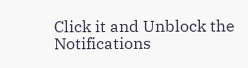Click it and Unblock the Notifications